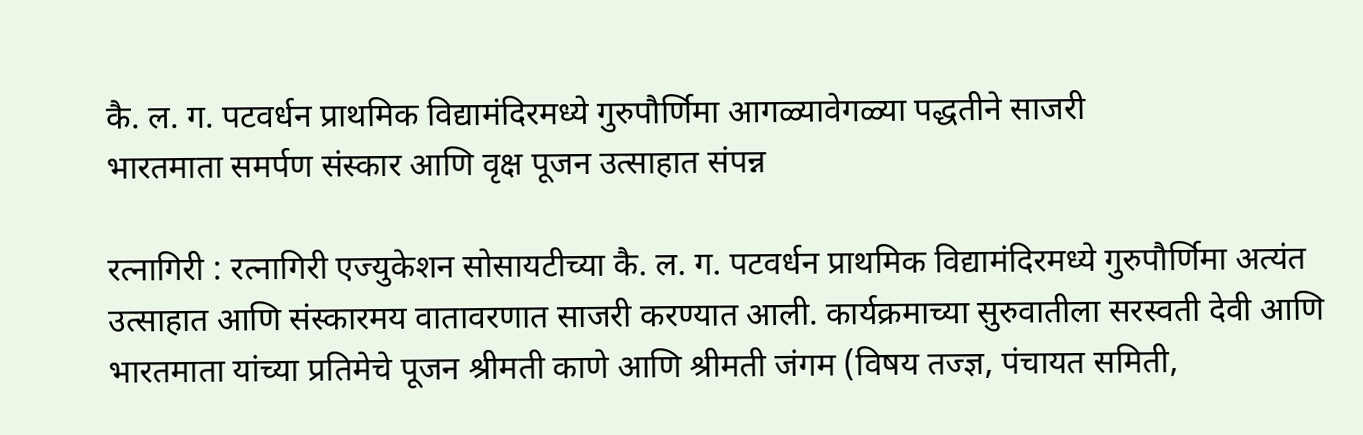कै. ल. ग. पटवर्धन प्राथमिक विद्यामंदिरमध्ये गुरुपौर्णिमा आगळ्यावेगळ्या पद्धतीने साजरी
भारतमाता समर्पण संस्कार आणि वृक्ष पूजन उत्साहात संपन्न

रत्नागिरी : रत्नागिरी एज्युकेशन सोसायटीच्या कै. ल. ग. पटवर्धन प्राथमिक विद्यामंदिरमध्ये गुरुपौर्णिमा अत्यंत उत्साहात आणि संस्कारमय वातावरणात साजरी करण्यात आली. कार्यक्रमाच्या सुरुवातीला सरस्वती देवी आणि भारतमाता यांच्या प्रतिमेचे पूजन श्रीमती काणे आणि श्रीमती जंगम (विषय तज्ज्ञ, पंचायत समिती,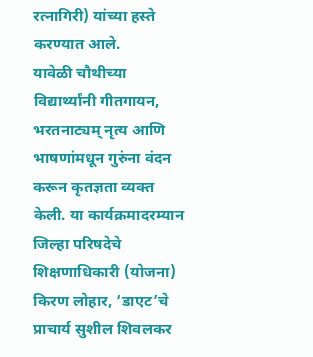रत्नागिरी) यांच्या हस्ते करण्यात आले.
यावेळी चौथीच्या विद्यार्थ्यांनी गीतगायन, भरतनाट्यम् नृत्य आणि भाषणांमधून गुरुंना वंदन करून कृतज्ञता व्यक्त केली. या कार्यक्रमादरम्यान जिल्हा परिषदेचे शिक्षणाधिकारी (योजना) किरण लोहार, ‘डाएट’चे प्राचार्य सुशील शिवलकर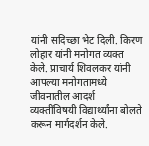यांनी सदिच्छा भेट दिली. किरण लोहार यांनी मनोगत व्यक्त केले. प्राचार्य शिवलकर यांनी आपल्या मनोगतामध्ये जीवनातील आदर्श व्यक्तींविषयी विद्यार्थ्यांना बोलते करून मार्गदर्शन केले.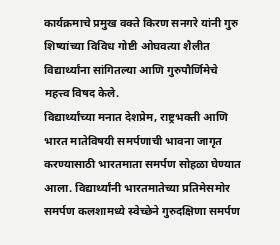कार्यक्रमाचे प्रमुख वक्ते किरण सनगरे यांनी गुरु शिष्यांच्या विविध गोष्टी ओघवत्या शैलीत विद्यार्थ्यांना सांगितल्या आणि गुरुपौर्णिमेचे महत्त्व विषद केले.
विद्यार्थ्यांच्या मनात देशप्रेम, राष्ट्रभक्ती आणि भारत मातेविषयी समर्पणाची भावना जागृत करण्यासाठी भारतमाता समर्पण सोहळा घेण्यात आला. विद्यार्थ्यांनी भारतमातेच्या प्रतिमेसमोर समर्पण कलशामध्ये स्वेच्छेने गुरुदक्षिणा समर्पण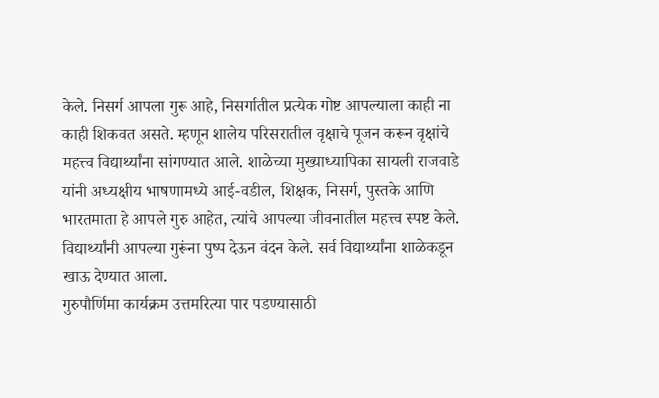केले. निसर्ग आपला गुरू आहे, निसर्गातील प्रत्येक गोष्ट आपल्याला काही ना काही शिकवत असते. म्हणून शालेय परिसरातील वृक्षाचे पूजन करून वृक्षांचे महत्त्व विद्यार्थ्यांना सांगण्यात आले. शाळेच्या मुख्याध्यापिका सायली राजवाडे यांनी अध्यक्षीय भाषणामध्ये आई-वडील, शिक्षक, निसर्ग, पुस्तके आणि भारतमाता हे आपले गुरु आहेत, त्यांचे आपल्या जीवनातील महत्त्व स्पष्ट केले. विद्यार्थ्यांनी आपल्या गुरूंना पुष्प देऊन वंदन केले. सर्व विद्यार्थ्यांना शाळेकडून खाऊ देण्यात आला.
गुरुपौर्णिमा कार्यक्रम उत्तमरित्या पार पडण्यासाठी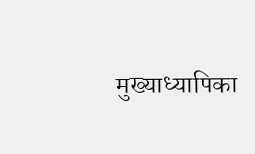मुख्याध्यापिका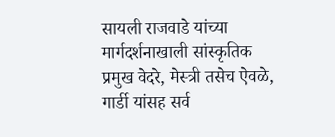सायली राजवाडे यांच्या मार्गदर्शनाखाली सांस्कृतिक प्रमुख वेदरे, मेस्त्री तसेच ऐवळे, गार्डी यांसह सर्व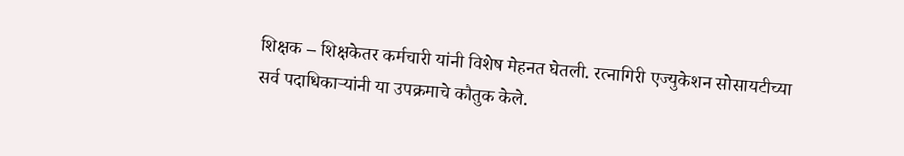शिक्षक – शिक्षकेतर कर्मचारी यांनी विशेष मेहनत घेतली. रत्नागिरी एज्युकेशन सोसायटीच्या सर्व पदाधिकाऱ्यांनी या उपक्रमाचे कौतुक केले.